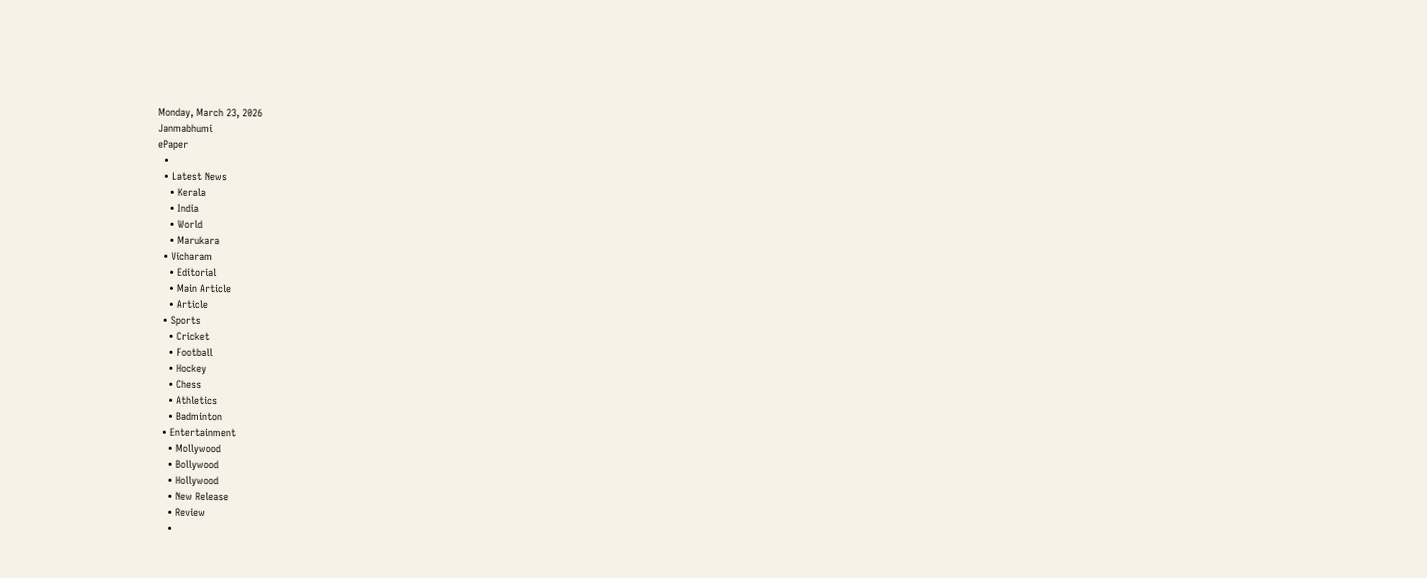Monday, March 23, 2026
Janmabhumi
ePaper
  •
  • Latest News
    • Kerala
    • India
    • World
    • Marukara
  • Vicharam
    • Editorial
    • Main Article
    • Article
  • Sports
    • Cricket
    • Football
    • Hockey
    • Chess
    • Athletics
    • Badminton
  • Entertainment
    • Mollywood
    • Bollywood
    • Hollywood
    • New Release
    • Review
    •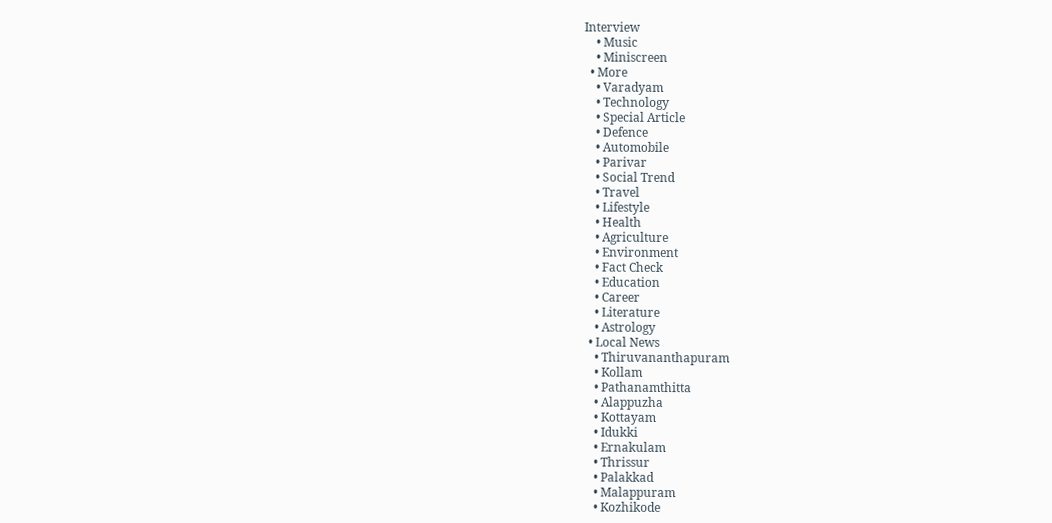Interview
    • Music
    • Miniscreen
  • More
    • Varadyam
    • Technology
    • Special Article
    • Defence
    • Automobile
    • Parivar
    • Social Trend
    • Travel
    • Lifestyle
    • Health
    • Agriculture
    • Environment
    • Fact Check
    • Education
    • Career
    • Literature
    • Astrology
  • Local News
    • Thiruvananthapuram
    • Kollam
    • Pathanamthitta
    • Alappuzha
    • Kottayam
    • Idukki
    • Ernakulam
    • Thrissur
    • Palakkad
    • Malappuram
    • Kozhikode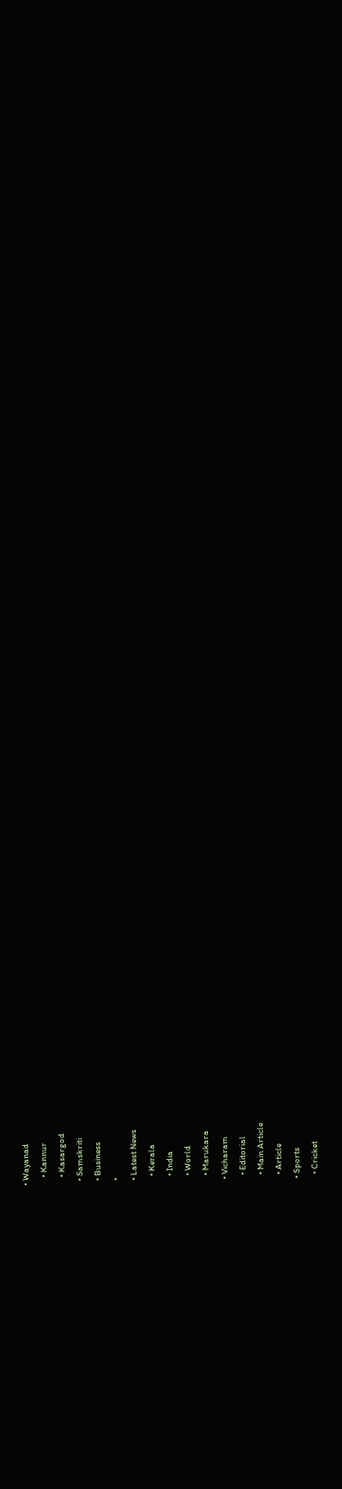• Wayanad
    • Kannur
    • Kasargod
  • Samskriti
  • Business
  •
  • Latest News
    • Kerala
    • India
    • World
    • Marukara
  • Vicharam
    • Editorial
    • Main Article
    • Article
  • Sports
    • Cricket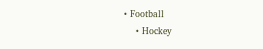• Football
    • Hockey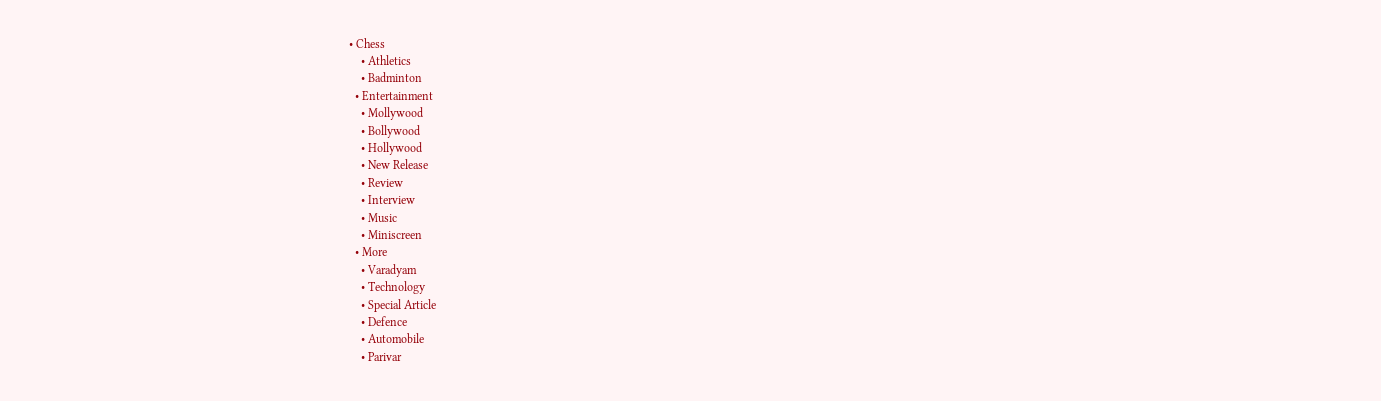• Chess
    • Athletics
    • Badminton
  • Entertainment
    • Mollywood
    • Bollywood
    • Hollywood
    • New Release
    • Review
    • Interview
    • Music
    • Miniscreen
  • More
    • Varadyam
    • Technology
    • Special Article
    • Defence
    • Automobile
    • Parivar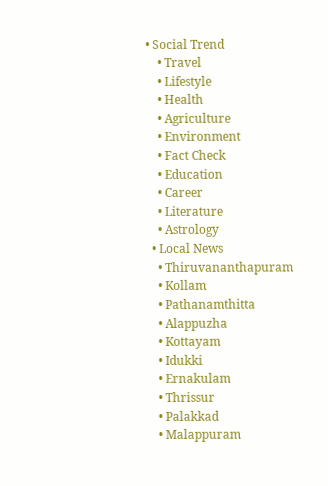• Social Trend
    • Travel
    • Lifestyle
    • Health
    • Agriculture
    • Environment
    • Fact Check
    • Education
    • Career
    • Literature
    • Astrology
  • Local News
    • Thiruvananthapuram
    • Kollam
    • Pathanamthitta
    • Alappuzha
    • Kottayam
    • Idukki
    • Ernakulam
    • Thrissur
    • Palakkad
    • Malappuram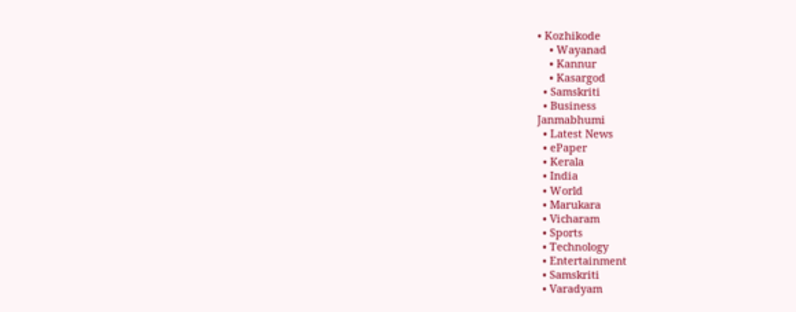• Kozhikode
    • Wayanad
    • Kannur
    • Kasargod
  • Samskriti
  • Business
Janmabhumi
  • Latest News
  • ePaper
  • Kerala
  • India
  • World
  • Marukara
  • Vicharam
  • Sports
  • Technology
  • Entertainment
  • Samskriti
  • Varadyam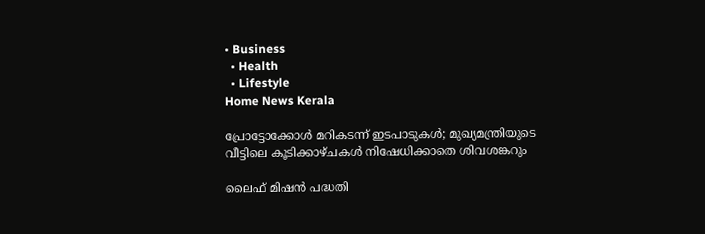• Business
  • Health
  • Lifestyle
Home News Kerala

പ്രോട്ടോക്കോള്‍ മറികടന്ന് ഇടപാടുകള്‍; മുഖ്യമന്ത്രിയുടെ വീട്ടിലെ കൂടിക്കാഴ്ചകള്‍ നിഷേധിക്കാതെ ശിവശങ്കറും

ലൈഫ് മിഷന്‍ പദ്ധതി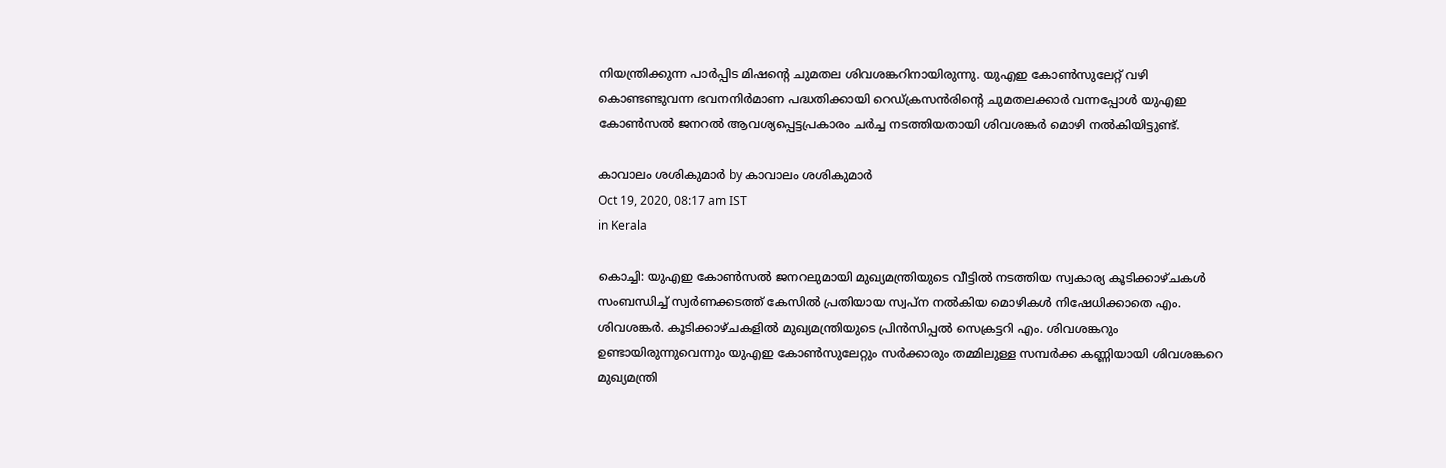നിയന്ത്രിക്കുന്ന പാര്‍പ്പിട മിഷന്റെ ചുമതല ശിവശങ്കറിനായിരുന്നു. യുഎഇ കോണ്‍സുലേറ്റ് വഴി കൊണ്ടണ്ടുവന്ന ഭവനനിര്‍മാണ പദ്ധതിക്കായി റെഡ്ക്രസന്‍രിന്റെ ചുമതലക്കാര്‍ വന്നപ്പോള്‍ യുഎഇ കോണ്‍സല്‍ ജനറല്‍ ആവശ്യപ്പെട്ടപ്രകാരം ചര്‍ച്ച നടത്തിയതായി ശിവശങ്കര്‍ മൊഴി നല്‍കിയിട്ടുണ്ട്.

കാവാലം ശശികുമാര്‍ by കാവാലം ശശികുമാര്‍
Oct 19, 2020, 08:17 am IST
in Kerala

കൊച്ചി: യുഎഇ കോണ്‍സല്‍ ജനറലുമായി മുഖ്യമന്ത്രിയുടെ വീട്ടില്‍ നടത്തിയ സ്വകാര്യ കൂടിക്കാഴ്ചകള്‍ സംബന്ധിച്ച് സ്വര്‍ണക്കടത്ത് കേസില്‍ പ്രതിയായ സ്വപ്‌ന നല്‍കിയ മൊഴികള്‍ നിഷേധിക്കാതെ എം. ശിവശങ്കര്‍. കൂടിക്കാഴ്ചകളില്‍ മുഖ്യമന്ത്രിയുടെ പ്രിന്‍സിപ്പല്‍ സെക്രട്ടറി എം. ശിവശങ്കറും ഉണ്ടായിരുന്നുവെന്നും യുഎഇ കോണ്‍സുലേറ്റും സര്‍ക്കാരും തമ്മിലുള്ള സമ്പര്‍ക്ക കണ്ണിയായി ശിവശങ്കറെ മുഖ്യമന്ത്രി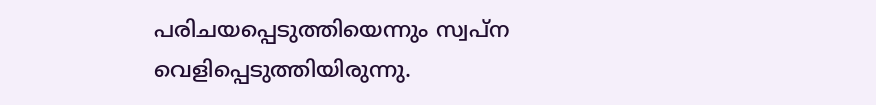പരിചയപ്പെടുത്തിയെന്നും സ്വപ്‌ന വെളിപ്പെടുത്തിയിരുന്നു.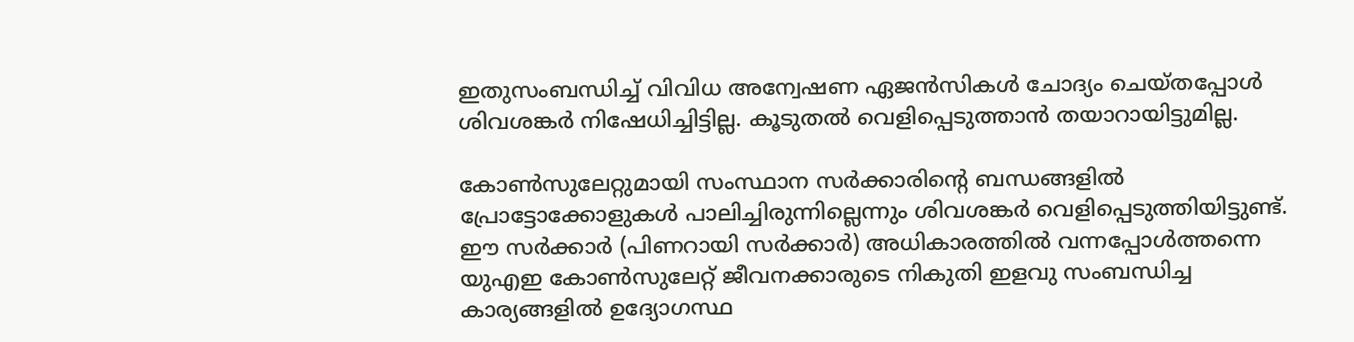ഇതുസംബന്ധിച്ച് വിവിധ അന്വേഷണ ഏജന്‍സികള്‍ ചോദ്യം ചെയ്തപ്പോള്‍ ശിവശങ്കര്‍ നിഷേധിച്ചിട്ടില്ല. കൂടുതല്‍ വെളിപ്പെടുത്താന്‍ തയാറായിട്ടുമില്ല.

കോണ്‍സുലേറ്റുമായി സംസ്ഥാന സര്‍ക്കാരിന്റെ ബന്ധങ്ങളില്‍ പ്രോട്ടോക്കോളുകള്‍ പാലിച്ചിരുന്നില്ലെന്നും ശിവശങ്കര്‍ വെളിപ്പെടുത്തിയിട്ടുണ്ട്. ഈ സര്‍ക്കാര്‍ (പിണറായി സര്‍ക്കാര്‍) അധികാരത്തില്‍ വന്നപ്പോള്‍ത്തന്നെ യുഎഇ കോണ്‍സുലേറ്റ് ജീവനക്കാരുടെ നികുതി ഇളവു സംബന്ധിച്ച കാര്യങ്ങളില്‍ ഉദ്യോഗസ്ഥ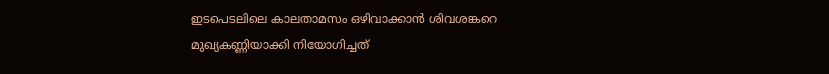ഇടപെടലിലെ കാലതാമസം ഒഴിവാക്കാന്‍ ശിവശങ്കറെ മുഖ്യകണ്ണിയാക്കി നിയോഗിച്ചത്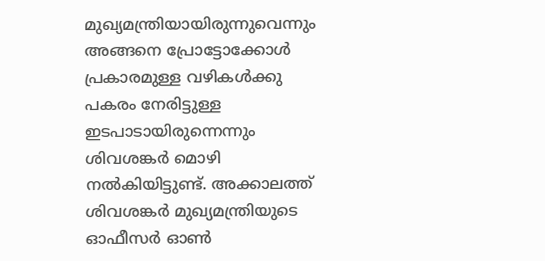മുഖ്യമന്ത്രിയായിരുന്നുവെന്നും അങ്ങനെ പ്രോട്ടോക്കോള്‍ പ്രകാരമുള്ള വഴികള്‍ക്കു പകരം നേരിട്ടുള്ള ഇടപാടായിരുന്നെന്നും ശിവശങ്കര്‍ മൊഴി നല്‍കിയിട്ടുണ്ട്. അക്കാലത്ത് ശിവശങ്കര്‍ മുഖ്യമന്ത്രിയുടെ ഓഫീസര്‍ ഓണ്‍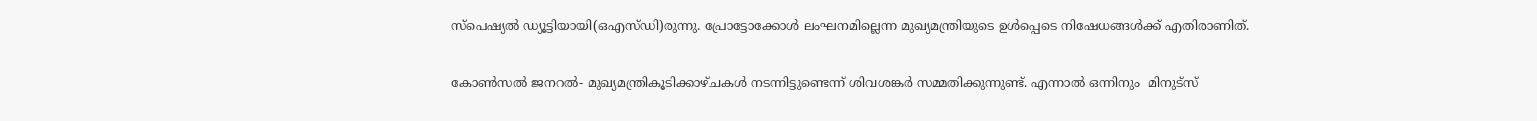സ്‌പെഷ്യല്‍ ഡ്യൂട്ടിയായി(ഒഎസ്ഡി)രുന്നു. പ്രോട്ടോക്കോള്‍ ലംഘനമില്ലെന്ന മുഖ്യമന്ത്രിയുടെ ഉള്‍പ്പെടെ നിഷേധങ്ങള്‍ക്ക് എതിരാണിത്.

കോണ്‍സല്‍ ജനറല്‍- മുഖ്യമന്ത്രികൂടിക്കാഴ്ചകള്‍ നടന്നിട്ടുണ്ടെന്ന് ശിവശങ്കര്‍ സമ്മതിക്കുന്നുണ്ട്. എന്നാല്‍ ഒന്നിനും  മിനുട്‌സ്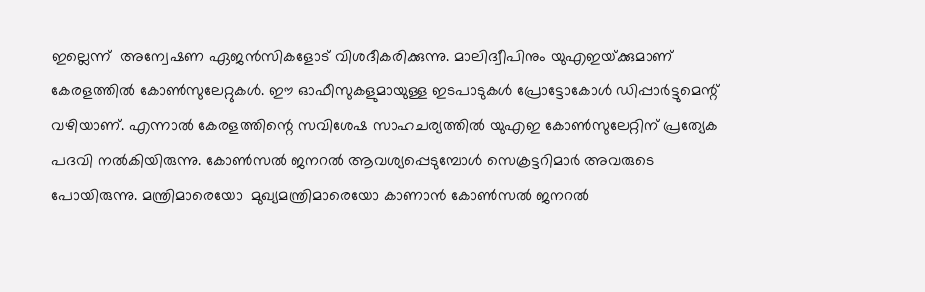ഇല്ലെന്ന്  അന്വേഷണ ഏജന്‍സികളോട് വിശദീകരിക്കുന്നു. മാലിദ്വീപിനും യുഎഇയ്‌ക്കുമാണ് കേരളത്തില്‍ കോണ്‍സുലേറ്റുകള്‍. ഈ ഓഫീസുകളുമായുള്ള ഇടപാടുകള്‍ പ്രോട്ടോകോള്‍ ഡിപ്പാര്‍ട്ടുമെന്റ് വഴിയാണ്. എന്നാല്‍ കേരളത്തിന്റെ സവിശേഷ സാഹചര്യത്തില്‍ യുഎഇ കോണ്‍സുലേറ്റിന് പ്രത്യേക പദവി നല്‍കിയിരുന്നു. കോണ്‍സല്‍ ജനറല്‍ ആവശ്യപ്പെടുമ്പോള്‍ സെക്രട്ടറിമാര്‍ അവരുടെ പോയിരുന്നു. മന്ത്രിമാരെയോ  മുഖ്യമന്ത്രിമാരെയോ കാണാന്‍ കോണ്‍സല്‍ ജനറല്‍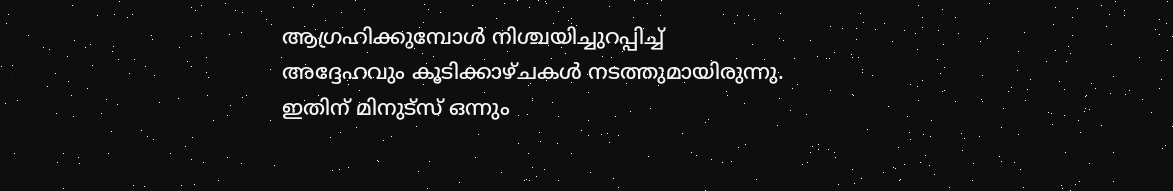ആഗ്രഹിക്കുമ്പോള്‍ നിശ്ചയിച്ചുറപ്പിച്ച് അദ്ദേഹവും കൂടിക്കാഴ്ചകള്‍ നടത്തുമായിരുന്നു. ഇതിന് മിനുട്‌സ് ഒന്നും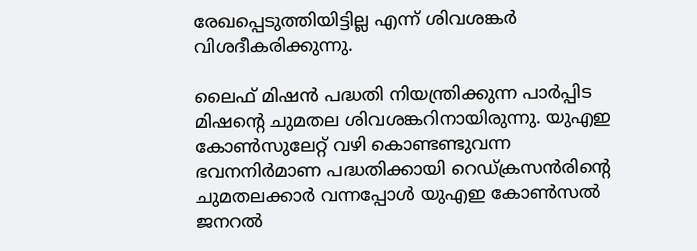രേഖപ്പെടുത്തിയിട്ടില്ല എന്ന് ശിവശങ്കര്‍ വിശദീകരിക്കുന്നു.

ലൈഫ് മിഷന്‍ പദ്ധതി നിയന്ത്രിക്കുന്ന പാര്‍പ്പിട മിഷന്റെ ചുമതല ശിവശങ്കറിനായിരുന്നു. യുഎഇ കോണ്‍സുലേറ്റ് വഴി കൊണ്ടണ്ടുവന്ന  ഭവനനിര്‍മാണ പദ്ധതിക്കായി റെഡ്ക്രസന്‍രിന്റെ ചുമതലക്കാര്‍ വന്നപ്പോള്‍ യുഎഇ കോണ്‍സല്‍ ജനറല്‍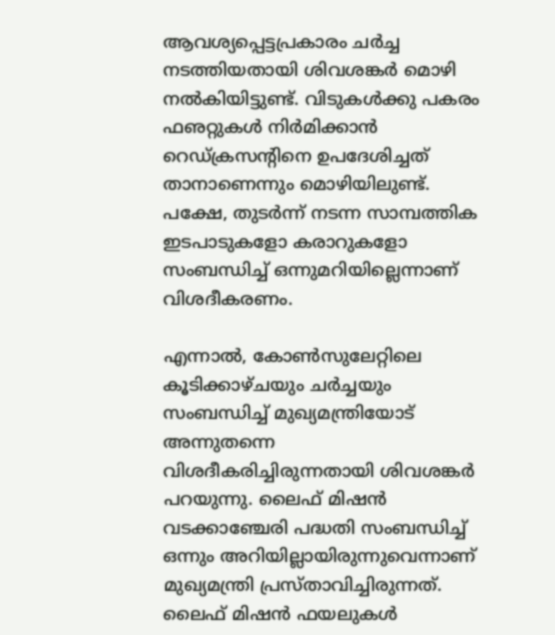ആവശ്യപ്പെട്ടപ്രകാരം ചര്‍ച്ച നടത്തിയതായി ശിവശങ്കര്‍ മൊഴി നല്‍കിയിട്ടുണ്ട്. വിടുകള്‍ക്കു പകരം ഫഌറ്റുകള്‍ നിര്‍മിക്കാന്‍ റെഡ്ക്രസന്റിനെ ഉപദേശിച്ചത് താനാണെന്നും മൊഴിയിലുണ്ട്. പക്ഷേ, തുടര്‍ന്ന് നടന്ന സാമ്പത്തിക ഇടപാടുകളോ കരാറുകളോ സംബന്ധിച്ച് ഒന്നുമറിയില്ലെന്നാണ് വിശദീകരണം.

എന്നാല്‍, കോണ്‍സുലേറ്റിലെ കൂടിക്കാഴ്ചയും ചര്‍ച്ചയും സംബന്ധിച്ച് മുഖ്യമന്ത്രിയോട് അന്നുതന്നെ വിശദീകരിച്ചിരുന്നതായി ശിവശങ്കര്‍ പറയുന്നു. ലൈഫ് മിഷന്‍ വടക്കാഞ്ചേരി പദ്ധതി സംബന്ധിച്ച് ഒന്നും അറിയില്ലായിരുന്നുവെന്നാണ് മുഖ്യമന്ത്രി പ്രസ്താവിച്ചിരുന്നത്. ലൈഫ് മിഷന്‍ ഫയലുകള്‍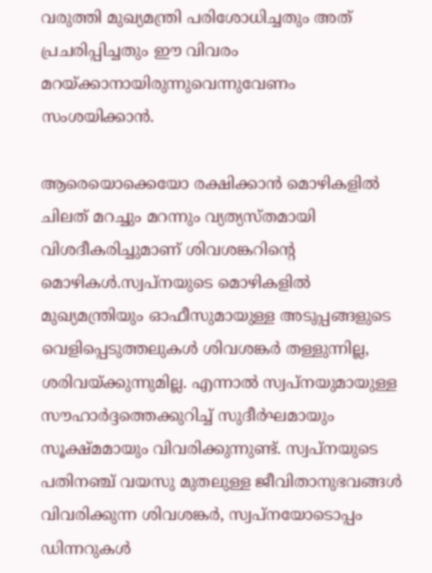വരുത്തി മുഖ്യമന്ത്രി പരിശോധിച്ചതും അത് പ്രചരിപ്പിച്ചതും ഈ വിവരം മറയ്‌ക്കാനായിരുന്നുവെന്നുവേണം സംശയിക്കാന്‍.

ആരെയൊക്കെയോ രക്ഷിക്കാന്‍ മൊഴികളില്‍ ചിലത് മറച്ചും മറന്നും വ്യത്യസ്തമായി വിശദീകരിച്ചുമാണ് ശിവശങ്കറിന്റെ മൊഴികള്‍.സ്വപ്‌നയുടെ മൊഴികളില്‍ മുഖ്യമന്ത്രിയും ഓഫീസുമായുള്ള അടുപ്പങ്ങളുടെ വെളിപ്പെടുത്തലുകള്‍ ശിവശങ്കര്‍ തള്ളുന്നില്ല, ശരിവയ്‌ക്കുന്നുമില്ല. എന്നാല്‍ സ്വപ്‌നയുമായുള്ള സൗഹാര്‍ദ്ദത്തെക്കുറിച്ച് സുദീര്‍ഘമായും സൂക്ഷ്മമായും വിവരിക്കുന്നുണ്ട്. സ്വപ്‌നയുടെ പതിനഞ്ച് വയസു മുതലുള്ള ജീവിതാനുഭവങ്ങള്‍ വിവരിക്കുന്ന ശിവശങ്കര്‍, സ്വപ്‌നയോടൊപ്പം ഡിന്നറുകള്‍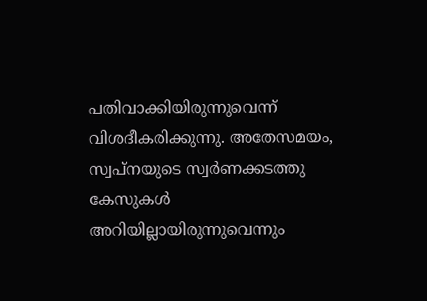പതിവാക്കിയിരുന്നുവെന്ന് വിശദീകരിക്കുന്നു. അതേസമയം, സ്വപ്‌നയുടെ സ്വര്‍ണക്കടത്തു കേസുകള്‍ അറിയില്ലായിരുന്നുവെന്നും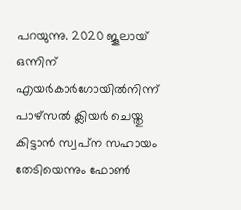പറയുന്നു. 2020 ജൂലായ് ഒന്നിന് എയര്‍കാര്‍ഗോയില്‍നിന്ന് പാഴ്‌സല്‍ ക്ലിയര്‍ ചെയ്തു കിട്ടാന്‍ സ്വപ്‌ന സഹായം തേടിയെന്നും ഫോണ്‍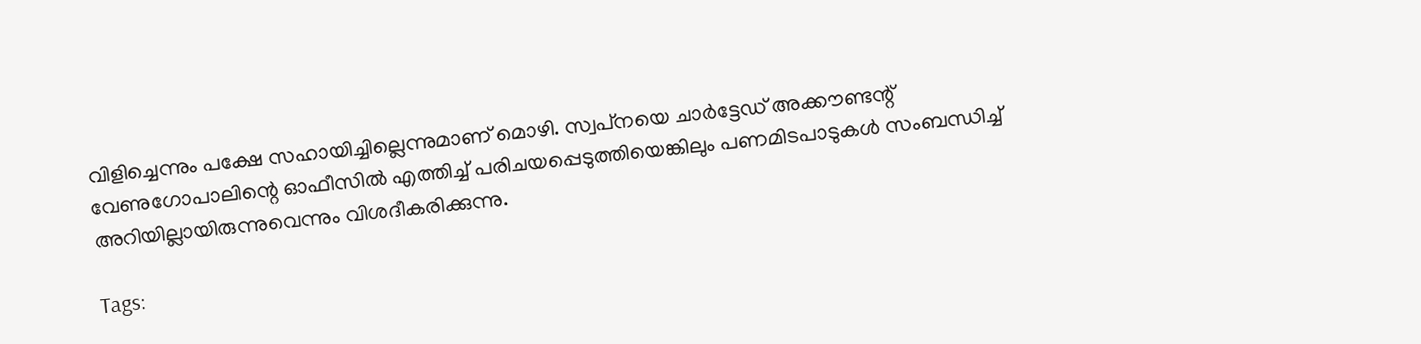വിളിച്ചെന്നും പക്ഷേ സഹായിച്ചില്ലെന്നുമാണ് മൊഴി. സ്വപ്‌നയെ ചാര്‍ട്ടേഡ് അക്കൗണ്ടന്റ് വേണുഗോപാലിന്റെ ഓഫീസില്‍ എത്തിച്ച് പരിചയപ്പെടുത്തിയെങ്കിലും പണമിടപാടുകള്‍ സംബന്ധിച്ച് അറിയില്ലായിരുന്നുവെന്നും വിശദീകരിക്കുന്നു.

Tags: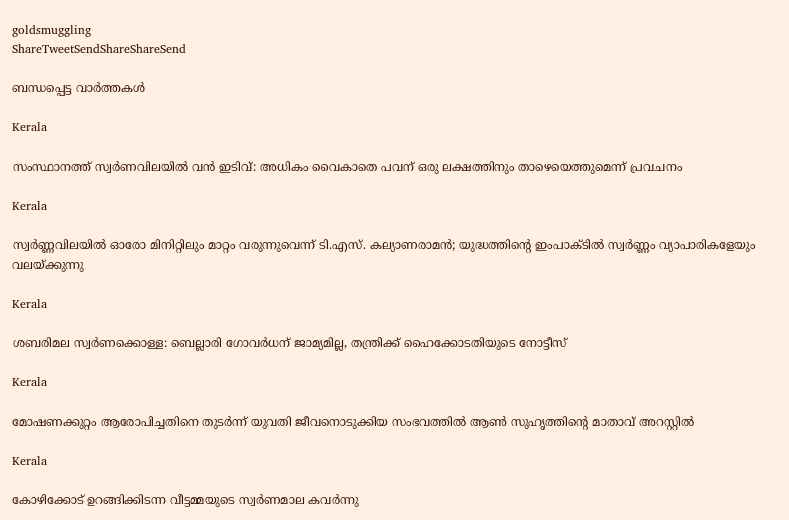goldsmuggling
ShareTweetSendShareShareSend

ബന്ധപ്പെട്ട വാര്‍ത്തകള്‍

Kerala

സംസ്ഥാനത്ത് സ്വർണവിലയിൽ വൻ ഇടിവ്: അധികം വൈകാതെ പവന് ഒരു ലക്ഷത്തിനും താഴെയെത്തുമെന്ന് പ്രവചനം

Kerala

സ്വര്‍ണ്ണവിലയില്‍ ഓരോ മിനിറ്റിലും മാറ്റം വരുന്നുവെന്ന് ടി.എസ്. കല്യാണരാമന്‍; യുദ്ധത്തിന്റെ ഇംപാക്ടില്‍ സ്വര്‍ണ്ണം വ്യാപാരികളേയും വലയ്‌ക്കുന്നു

Kerala

ശബരിമല സ്വര്‍ണക്കൊള്ള: ബെല്ലാരി ഗോവര്‍ധന് ജാമ്യമില്ല, തന്ത്രിക്ക് ഹൈക്കോടതിയുടെ നോട്ടീസ്

Kerala

മോഷണക്കുറ്റം ആരോപിച്ചതിനെ തുടര്‍ന്ന് യുവതി ജീവനൊടുക്കിയ സംഭവത്തില്‍ ആണ്‍ സുഹൃത്തിന്റെ മാതാവ് അറസ്റ്റില്‍

Kerala

കോഴിക്കോട് ഉറങ്ങിക്കിടന്ന വീട്ടമ്മയുടെ സ്വര്‍ണമാല കവര്‍ന്നു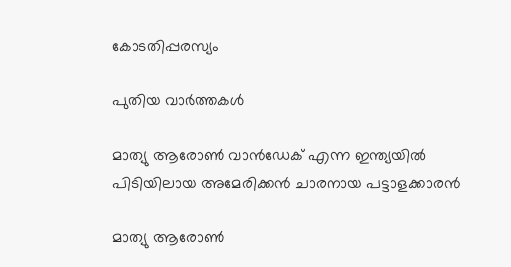കോടതിപ്പരസ്യം

പുതിയ വാര്‍ത്തകള്‍

മാത്യു ആരോണ്‍ വാന്‍ഡേക് എന്ന ഇന്ത്യയില്‍ പിടിയിലായ അമേരിക്കന്‍ ചാരനായ പട്ടാളക്കാരന്‍

മാത്യു ആരോണ്‍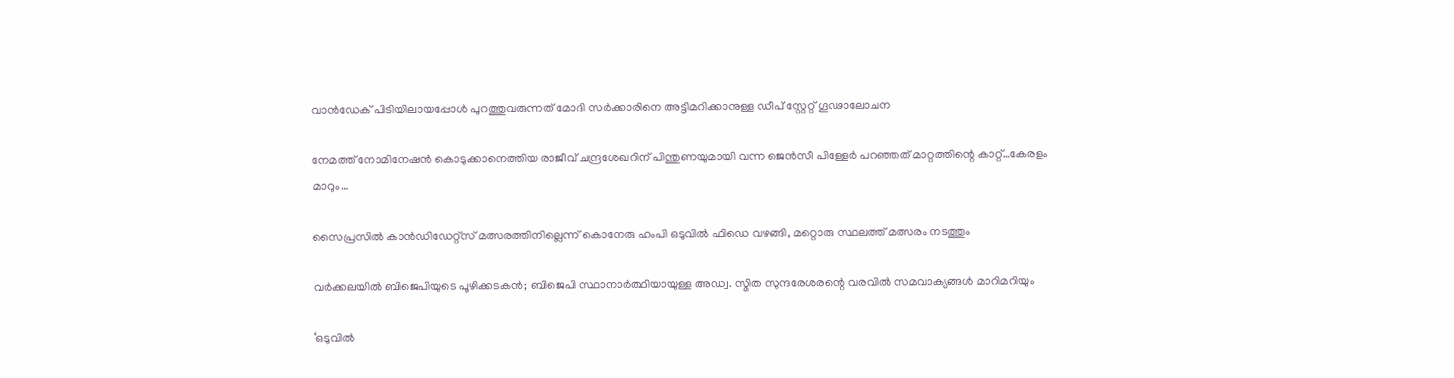വാന്‍ഡേക് പിടിയിലായപ്പോള്‍ പുറത്തുവരുന്നത് മോദി സര്‍ക്കാരിനെ അട്ടിമറിക്കാനുള്ള ഡീപ് സ്റ്റേറ്റ് ഗൂഢാലോചന

നേമത്ത് നോമിനേഷന്‍ കൊടുക്കാനെത്തിയ രാജീവ് ചന്ദ്രശേഖറിന് പിന്തുണയുമായി വന്ന ജെന്‍സീ പിള്ളേര്‍ പറഞ്ഞത് മാറ്റത്തിന്റെ കാറ്റ്…കേരളം മാറും…

സൈപ്രസില്‍ കാന്‍ഡിഡേറ്റ്സ് മത്സരത്തിനില്ലെന്ന് കൊനേരു ഹംപി ഒടുവില്‍ ഫിഡെ വഴങ്ങി, മറ്റൊരു സ്ഥലത്ത് മത്സരം നടത്തും

വർക്കലയില്‍ ബിജെപിയുടെ പൂഴിക്കടകന്‍; ബിജെപി സ്ഥാനാർത്ഥിയായുള്ള അഡ്വ. സ്മിത സുന്ദരേശരന്റെ വരവില്‍ സമവാക്യങ്ങള്‍ മാറിമറിയും

‘ഒടുവിൽ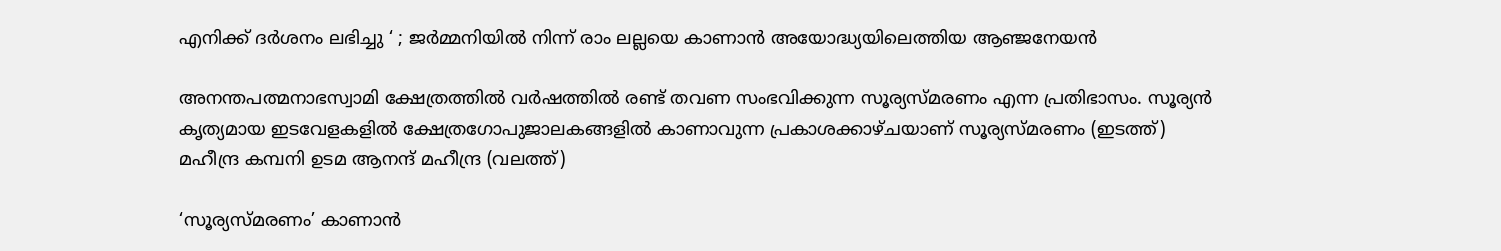എനിക്ക് ദർശനം ലഭിച്ചു ‘ ; ജർമ്മനിയിൽ നിന്ന് രാം ലല്ലയെ കാണാൻ അയോദ്ധ്യയിലെത്തിയ ആഞ്ജനേയൻ

അനന്തപത്മനാഭസ്വാമി ക്ഷേത്രത്തില്‍ വര്‍ഷത്തില്‍ രണ്ട് തവണ സംഭവിക്കുന്ന സൂര്യസ്മരണം എന്ന പ്രതിഭാസം. സൂര്യന്‍ കൃത്യമായ ഇടവേളകളില്‍ ക്ഷേത്രഗോപുജാലകങ്ങളില്‍ കാണാവുന്ന പ്രകാശക്കാഴ്ചയാണ് സൂര്യസ്മരണം (ഇടത്ത്) മഹീന്ദ്ര കമ്പനി ഉടമ ആനന്ദ് മഹീന്ദ്ര (വലത്ത്)

‘സൂര്യസ്മരണം’ കാണാന്‍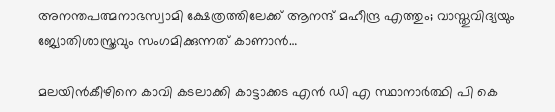അനന്തപത്മനാഭസ്വാമി ക്ഷേത്രത്തിലേക്ക് ആനന്ദ് മഹീന്ദ്ര എത്തും; വാസ്തുവിദ്യയും ജ്യോതിശാസ്ത്രവും സംഗമിക്കുന്നത് കാണാന്‍…

മലയിന്‍കീഴിനെ കാവി കടലാക്കി കാട്ടാക്കട എന്‍ ഡി എ സ്ഥാനാര്‍ത്ഥി പി കെ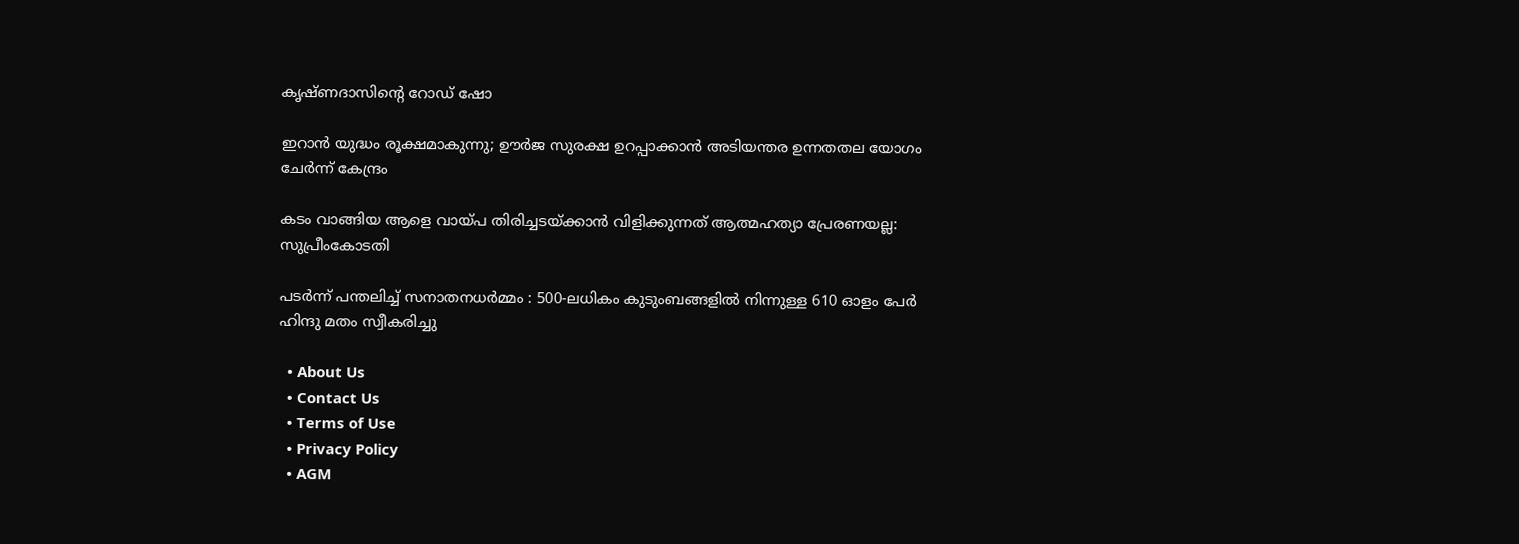കൃഷ്ണദാസിന്റെ റോഡ് ഷോ

ഇറാന്‍ യുദ്ധം രൂക്ഷമാകുന്നു; ഊർജ സുരക്ഷ ഉറപ്പാക്കാൻ അടിയന്തര ഉന്നതതല യോഗം ചേർന്ന് കേന്ദ്രം

കടം വാങ്ങിയ ആളെ വായ്‌പ തിരിച്ചടയ്‌ക്കാൻ വിളിക്കുന്നത് ആത്മഹത്യാ പ്രേരണയല്ല: സുപ്രീംകോടതി

പടർന്ന് പന്തലിച്ച് സനാതനധർമ്മം : 500-ലധികം കുടുംബങ്ങളിൽ നിന്നുള്ള 610 ഓളം പേർ ഹിന്ദു മതം സ്വീകരിച്ചു

  • About Us
  • Contact Us
  • Terms of Use
  • Privacy Policy
  • AGM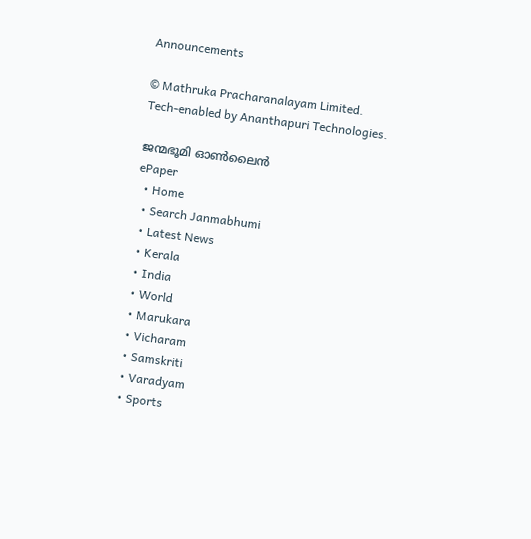Announcements

© Mathruka Pracharanalayam Limited.
Tech-enabled by Ananthapuri Technologies.

ജന്മഭൂമി ഓണ്‍ലൈന്‍
ePaper
  • Home
  • Search Janmabhumi
  • Latest News
  • Kerala
  • India
  • World
  • Marukara
  • Vicharam
  • Samskriti
  • Varadyam
  • Sports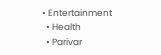• Entertainment
  • Health
  • Parivar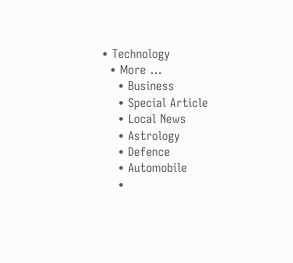• Technology
  • More …
    • Business
    • Special Article
    • Local News
    • Astrology
    • Defence
    • Automobile
    •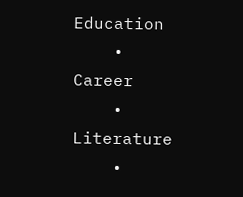Education
    • Career
    • Literature
    •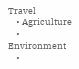Travel
    • Agriculture
    • Environment
    •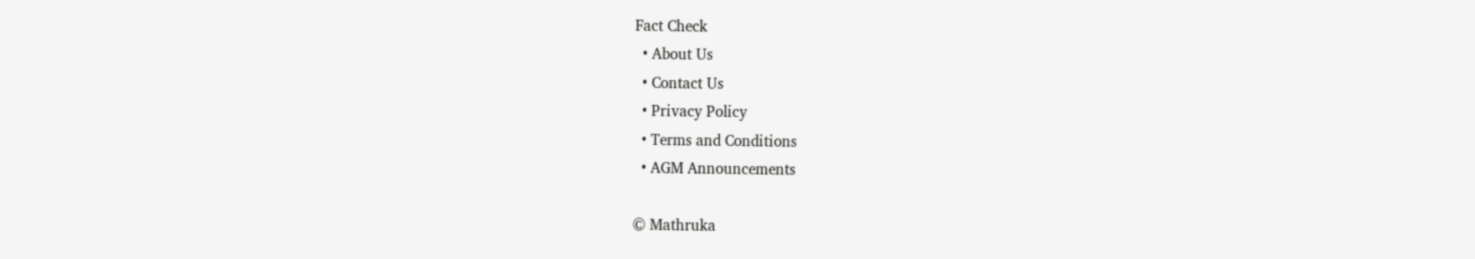Fact Check
  • About Us
  • Contact Us
  • Privacy Policy
  • Terms and Conditions
  • AGM Announcements

© Mathruka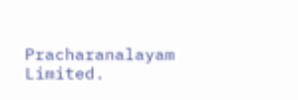Pracharanalayam Limited.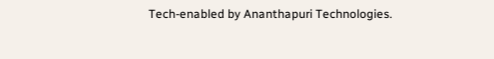Tech-enabled by Ananthapuri Technologies.